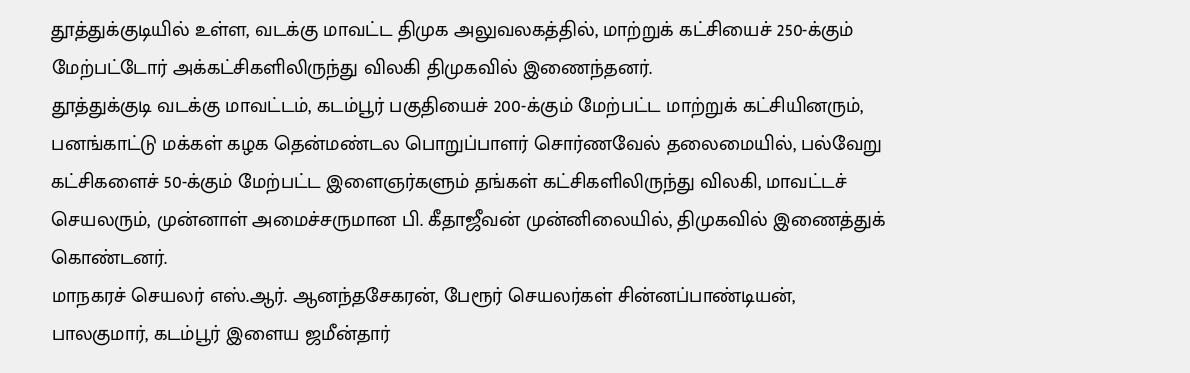தூத்துக்குடியில் உள்ள, வடக்கு மாவட்ட திமுக அலுவலகத்தில், மாற்றுக் கட்சியைச் 250-க்கும் மேற்பட்டோர் அக்கட்சிகளிலிருந்து விலகி திமுகவில் இணைந்தனர்.
தூத்துக்குடி வடக்கு மாவட்டம், கடம்பூர் பகுதியைச் 200-க்கும் மேற்பட்ட மாற்றுக் கட்சியினரும், பனங்காட்டு மக்கள் கழக தென்மண்டல பொறுப்பாளர் சொர்ணவேல் தலைமையில், பல்வேறு கட்சிகளைச் 50-க்கும் மேற்பட்ட இளைஞர்களும் தங்கள் கட்சிகளிலிருந்து விலகி, மாவட்டச் செயலரும், முன்னாள் அமைச்சருமான பி. கீதாஜீவன் முன்னிலையில், திமுகவில் இணைத்துக் கொண்டனர்.
மாநகரச் செயலர் எஸ்.ஆர். ஆனந்தசேகரன், பேரூர் செயலர்கள் சின்னப்பாண்டியன், பாலகுமார், கடம்பூர் இளைய ஜமீன்தார்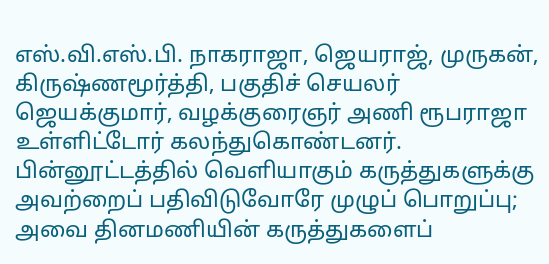எஸ்.வி.எஸ்.பி. நாகராஜா, ஜெயராஜ், முருகன், கிருஷ்ணமூர்த்தி, பகுதிச் செயலர் ஜெயக்குமார், வழக்குரைஞர் அணி ரூபராஜா உள்ளிட்டோர் கலந்துகொண்டனர்.
பின்னூட்டத்தில் வெளியாகும் கருத்துகளுக்கு அவற்றைப் பதிவிடுவோரே முழுப் பொறுப்பு; அவை தினமணியின் கருத்துகளைப்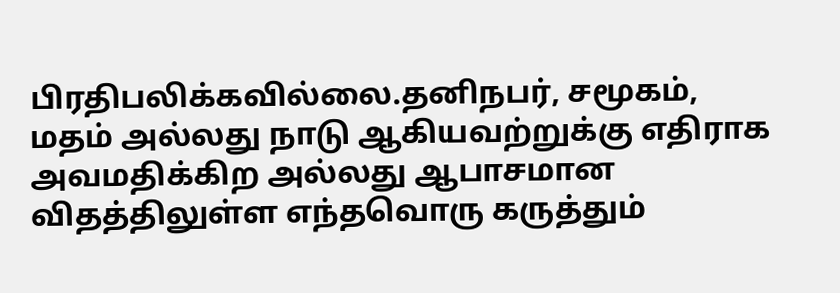பிரதிபலிக்கவில்லை.தனிநபர், சமூகம், மதம் அல்லது நாடு ஆகியவற்றுக்கு எதிராக அவமதிக்கிற அல்லது ஆபாசமான விதத்திலுள்ள எந்தவொரு கருத்தும்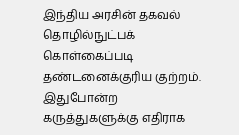இந்திய அரசின் தகவல் தொழில்நுட்பக் கொள்கைப்படி தண்டனைக்குரிய குற்றம். இதுபோன்ற கருத்துகளுக்கு எதிராக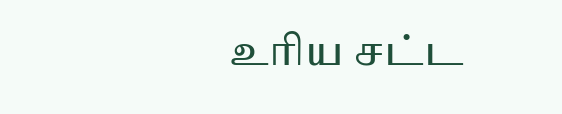உரிய சட்ட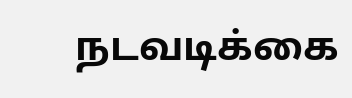நடவடிக்கை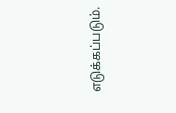எடுக்கப்படும்.